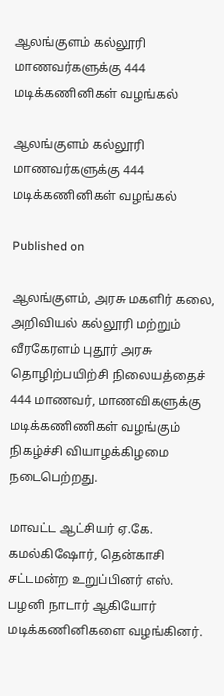ஆலங்குளம் கல்லூரி மாணவர்களுக்கு 444 மடிக்கணினிகள் வழங்கல்

ஆலங்குளம் கல்லூரி மாணவர்களுக்கு 444 மடிக்கணினிகள் வழங்கல்

Published on

ஆலங்குளம், அரசு மகளிர் கலை, அறிவியல் கல்லூரி மற்றும் வீரகேரளம் புதூர் அரசு தொழிற்பயிற்சி நிலையத்தைச் 444 மாணவர், மாணவிகளுக்கு மடிக்கணிணிகள் வழங்கும் நிகழ்ச்சி வியாழக்கிழமை நடைபெற்றது.

மாவட்ட ஆட்சியர் ஏ.கே. கமல்கிஷோர், தென்காசி சட்டமன்ற உறுப்பினர் எஸ். பழனி நாடார் ஆகியோர் மடிக்கணினிகளை வழங்கினர்.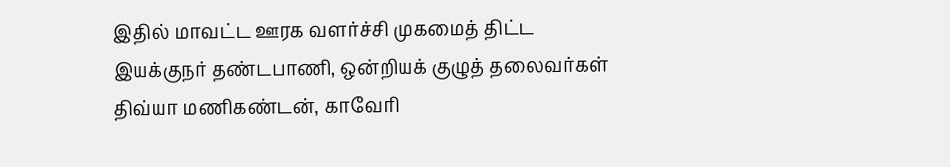இதில் மாவட்ட ஊரக வளர்ச்சி முகமைத் திட்ட இயக்குநர் தண்டபாணி, ஒன்றியக் குழுத் தலைவர்கள் திவ்யா மணிகண்டன், காவேரி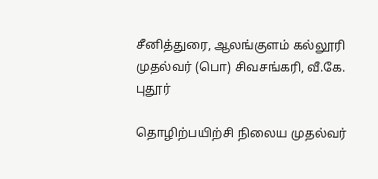சீனித்துரை, ஆலங்குளம் கல்லூரி முதல்வர் (பொ) சிவசங்கரி, வீ.கே. புதூர்

தொழிற்பயிற்சி நிலைய முதல்வர்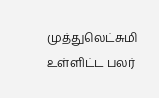முத்துலெட்சுமி உள்ளிட்ட பலர்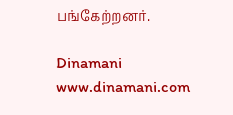பங்கேற்றனர்.

Dinamani
www.dinamani.com